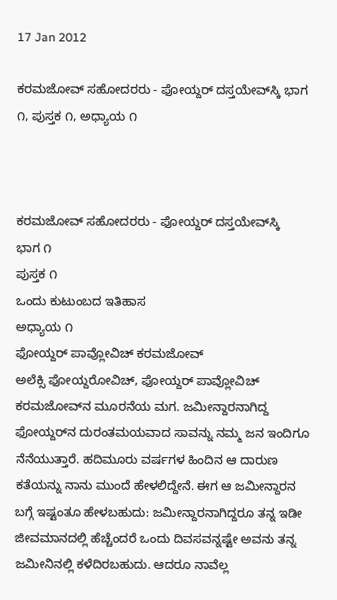17 Jan 2012

ಕರಮಜೋವ್ ಸಹೋದರರು - ಫೋಯ್ದರ್ ದಸ್ತಯೇವ್‍ಸ್ಕಿ ಭಾಗ ೧, ಪುಸ್ತಕ ೧, ಅಧ್ಯಾಯ ೧



ಕರಮಜೋವ್ ಸಹೋದರರು - ಫೋಯ್ದರ್ ದಸ್ತಯೇವ್‌ಸ್ಕಿ
ಭಾಗ ೧
ಪುಸ್ತಕ ೧
ಒಂದು ಕುಟುಂಬದ ಇತಿಹಾಸ
ಅಧ್ಯಾಯ ೧
ಫೋಯ್ದರ್ ಪಾವ್ಲೋವಿಚ್ ಕರಮಜೋವ್
ಅಲೆಕ್ಸಿ ಫೋಯ್ದರೋವಿಚ್, ಫೋಯ್ದರ್ ಪಾವ್ಲೋವಿಚ್ ಕರಮಜೋವ್‌ನ ಮೂರನೆಯ ಮಗ. ಜಮೀನ್ದಾರನಾಗಿದ್ದ ಫೋಯ್ದರ್‌ನ ದುರಂತಮಯವಾದ ಸಾವನ್ನು ನಮ್ಮ ಜನ ಇಂದಿಗೂ ನೆನೆಯುತ್ತಾರೆ. ಹದಿಮೂರು ವರ್ಷಗಳ ಹಿಂದಿನ ಆ ದಾರುಣ ಕತೆಯನ್ನು ನಾನು ಮುಂದೆ ಹೇಳಲಿದ್ದೇನೆ. ಈಗ ಆ ಜಮೀನ್ದಾರನ ಬಗ್ಗೆ ಇಷ್ಟಂತೂ ಹೇಳಬಹುದು: ಜಮೀನ್ದಾರನಾಗಿದ್ದರೂ ತನ್ನ ಇಡೀ ಜೀವಮಾನದಲ್ಲಿ ಹೆಚ್ಚೆಂದರೆ ಒಂದು ದಿವಸವನ್ನಷ್ಟೇ ಅವನು ತನ್ನ ಜಮೀನಿನಲ್ಲಿ ಕಳೆದಿರಬಹುದು. ಆದರೂ ನಾವೆಲ್ಲ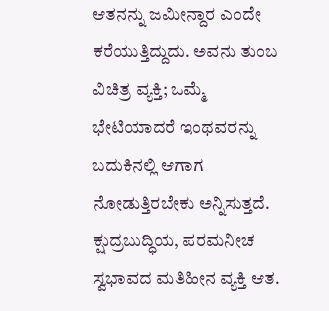ಆತನನ್ನು ಜಮೀನ್ದಾರ ಎಂದೇ ಕರೆಯುತ್ತಿದ್ದುದು. ಅವನು ತುಂಬ ವಿಚಿತ್ರ ವ್ಯಕ್ತಿ; ಒಮ್ಮೆ ಭೇಟಿಯಾದರೆ ಇಂಥವರನ್ನು ಬದುಕಿನಲ್ಲಿ ಆಗಾಗ ನೋಡುತ್ತಿರಬೇಕು ಅನ್ನಿಸುತ್ತದೆ. ಕ್ಷುದ್ರಬುದ್ಧಿಯ, ಪರಮನೀಚ ಸ್ವಭಾವದ ಮತಿಹೀನ ವ್ಯಕ್ತಿ ಆತ.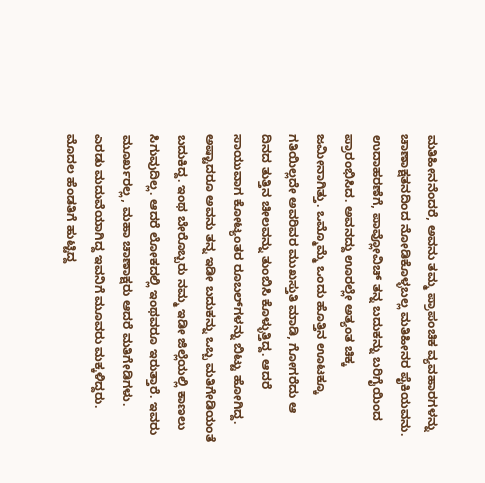ಮತಿಹೀನನೆಂದರೆ, ಅವನು ತಮ್ಮ ಪ್ರಾಪಂಚಿಕ ವ್ಯವಹಾರಗಳನ್ನು ಚಾಣಾಕ್ಷತನದಿಂದ ನೋಡಿಕೊಳ್ಳಬಲ್ಲ ಮತಿಹೀನರ ಪೈಕಿಯವನು. ಉದಾಹರಣೆಗೆ, ಪಾವ್ಲೋವಿಚ್ ತನ್ನ ಬದುಕನ್ನು ಬರಿಗೈಯಿಂದ ಪ್ರಾರಂಭಿಸಿದ. ಅವನದ್ದು ಊರಲ್ಲೇ ಅತ್ಯಂತ ಚಿಕ್ಕ ಜಮೀನಾಗಿತ್ತು. ಒಮ್ಮೊಮ್ಮೆ ಒಂದು ಹೊತ್ತಿನ ಊಟಕ್ಕೂ ಗತಿಯಿಲ್ಲದೇ ಅವರಿವರ ಮುಖಸ್ತುತಿ ಮಾಡಿ, ಗೋಗರೆದು ಆ ದಿನದ ತುತ್ತಿನ ಚೀಲವನ್ನು ತುಂಬಿಸಿ ಕೊಳ್ಳುತ್ತಿದ್ದ. ಆದರೆ ಸಾಯುವಾಗ ಕೋಟ್ಯಂತರ ರೂಬಲ್‌ಗಳನ್ನು ಬಿಟ್ಟು ಹೋಗಿದ್ದ. ಅಷ್ಟಾದರೂ ಅವನು ತನ್ನ ಇಡೀ ಬದುಕನ್ನು ಒಬ್ಬ ಮತಿಗೇಡಿಯಂತೆ ಬದುಕಿದ್ದ. ಇಂಥ ಬೇರೊಬ್ಬರು ನಮ್ಮ ಇಡೀ ಜಿಲ್ಲೆಯಲ್ಲಿ ಕಾಣಲು ಸಿಗುವುದಿಲ್ಲ. ಆದರೆ ಲೋಕದಲ್ಲಿ ಇಂಥವರೂ ಇರುತ್ತಾರೆ. ಇವರು ಮೂರ್ಖರಲ್ಲ, ಮಹಾ ಚಾಣಾಕ್ಷರು ಆದರೆ ಮತಿಗೇಡಿಗಳು.
ಎರಡು ಮದುವೆಯಾಗಿದ್ದ ಇವನಿಗೆ ಮೂವರು ಮಕ್ಕಳಿದ್ದರು. ಮೊದಲ ಹೆಂಡತಿಗೆ ಹುಟ್ಟಿದ್ದ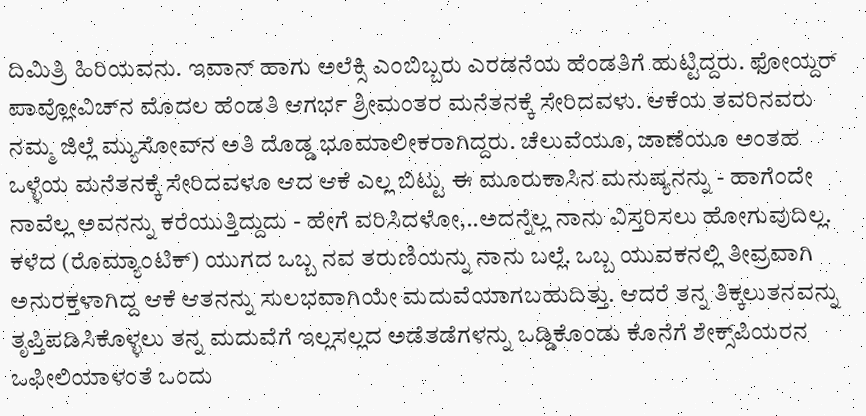ದಿಮಿತ್ರಿ ಹಿರಿಯವನು. ಇವಾನ್ ಹಾಗು ಅಲೆಕ್ಸಿ ಎಂಬಿಬ್ಬರು ಎರಡನೆಯ ಹೆಂಡತಿಗೆ ಹುಟ್ಟಿದ್ದರು. ಫೋಯ್ದರ್ ಪಾವ್ಲೋವಿಚ್‌ನ ಮೊದಲ ಹೆಂಡತಿ ಆಗರ್ಭ ಶ್ರೀಮಂತರ ಮನೆತನಕ್ಕೆ ಸೇರಿದವಳು. ಆಕೆಯ ತವರಿನವರು ನಮ್ಮ ಜಿಲ್ಲೆ ಮ್ಯುಸೋವ್‌ನ ಅತಿ ದೊಡ್ಡ ಭೂಮಾಲೀಕರಾಗಿದ್ದರು. ಚೆಲುವೆಯೂ, ಜಾಣೆಯೂ ಅಂತಹ ಒಳ್ಳೆಯ ಮನೆತನಕ್ಕೆ ಸೇರಿದವಳೂ ಆದ ಆಕೆ ಎಲ್ಲ ಬಿಟ್ಟು ಈ ಮೂರುಕಾಸಿನ ಮನುಷ್ಯನನ್ನು - ಹಾಗೆಂದೇ ನಾವೆಲ್ಲ ಅವನನ್ನು ಕರೆಯುತ್ತಿದ್ದುದು - ಹೇಗೆ ವರಿಸಿದಳೋ,..ಅದನ್ನೆಲ್ಲ ನಾನು ವಿಸ್ತರಿಸಲು ಹೋಗುವುದಿಲ್ಲ. ಕಳೆದ (ರೊಮ್ಯಾಂಟಿಕ್) ಯುಗದ ಒಬ್ಬ ನವ ತರುಣಿಯನ್ನು ನಾನು ಬಲ್ಲೆ. ಒಬ್ಬ ಯುವಕನಲ್ಲಿ ತೀವ್ರವಾಗಿ ಅನುರಕ್ತಳಾಗಿದ್ದ ಆಕೆ ಆತನನ್ನು ಸುಲಭವಾಗಿಯೇ ಮದುವೆಯಾಗಬಹುದಿತ್ತು. ಆದರೆ ತನ್ನ ತಿಕ್ಕಲುತನವನ್ನು ತೃಪ್ತಿಪಡಿಸಿಕೊಳ್ಳಲು ತನ್ನ ಮದುವೆಗೆ ಇಲ್ಲಸಲ್ಲದ ಅಡೆತಡೆಗಳನ್ನು ಒಡ್ಡಿಕೊಂಡು ಕೊನೆಗೆ ಶೇಕ್ಸ್‌ಪಿಯರನ ಒಫೀಲಿಯಾಳಂತೆ ಒಂದು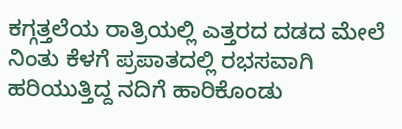ಕಗ್ಗತ್ತಲೆಯ ರಾತ್ರಿಯಲ್ಲಿ ಎತ್ತರದ ದಡದ ಮೇಲೆ ನಿಂತು ಕೆಳಗೆ ಪ್ರಪಾತದಲ್ಲಿ ರಭಸವಾಗಿ ಹರಿಯುತ್ತಿದ್ದ ನದಿಗೆ ಹಾರಿಕೊಂಡು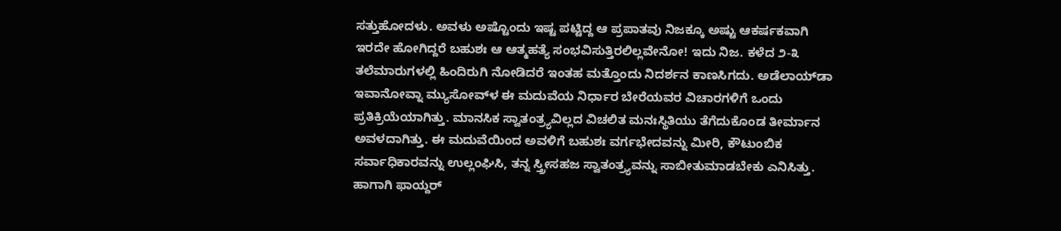ಸತ್ತುಹೋದಳು. ಅವಳು ಅಷ್ಟೊಂದು ಇಷ್ಟ ಪಟ್ಟಿದ್ದ ಆ ಪ್ರಪಾತವು ನಿಜಕ್ಕೂ ಅಷ್ಟು ಆಕರ್ಷಕವಾಗಿ ಇರದೇ ಹೋಗಿದ್ದರೆ ಬಹುಶಃ ಆ ಆತ್ಮಹತ್ಯೆ ಸಂಭವಿಸುತ್ತಿರಲಿಲ್ಲವೇನೋ! ಇದು ನಿಜ. ಕಳೆದ ೨-೩ ತಲೆಮಾರುಗಳಲ್ಲಿ ಹಿಂದಿರುಗಿ ನೋಡಿದರೆ ಇಂತಹ ಮತ್ತೊಂದು ನಿದರ್ಶನ ಕಾಣಸಿಗದು. ಅಡೆಲಾಯ್‌ಡಾ ಇವಾನೋವ್ನಾ ಮ್ಯುಸೋವ್‌ಳ ಈ ಮದುವೆಯ ನಿರ್ಧಾರ ಬೇರೆಯವರ ವಿಚಾರಗಳಿಗೆ ಒಂದು ಪ್ರತಿಕ್ರಿಯೆಯಾಗಿತ್ತು. ಮಾನಸಿಕ ಸ್ವಾತಂತ್ರ್ಯವಿಲ್ಲದ ವಿಚಲಿತ ಮನಃಸ್ಥಿತಿಯು ತೆಗೆದುಕೊಂಡ ತೀರ್ಮಾನ ಅವಳದಾಗಿತ್ತು. ಈ ಮದುವೆಯಿಂದ ಅವಳಿಗೆ ಬಹುಶಃ ವರ್ಗಭೇದವನ್ನು ಮೀರಿ, ಕೌಟುಂಬಿಕ ಸರ್ವಾಧಿಕಾರವನ್ನು ಉಲ್ಲಂಘಿಸಿ, ತನ್ನ ಸ್ತ್ರೀಸಹಜ ಸ್ವಾತಂತ್ರ್ಯವನ್ನು ಸಾಬೀತುಮಾಡಬೇಕು ಎನಿಸಿತ್ತು. ಹಾಗಾಗಿ ಫಾಯ್ದರ್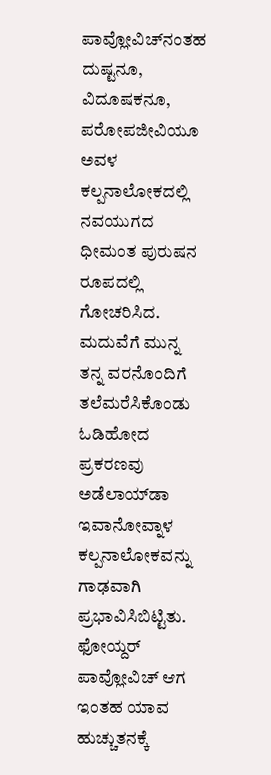ಪಾವ್ಲೋವಿಚ್‌ನಂತಹ ದುಷ್ಟನೂ, ವಿದೂಷಕನೂ, ಪರೋಪಜೀವಿಯೂ ಅವಳ ಕಲ್ಪನಾಲೋಕದಲ್ಲಿ ನವಯುಗದ ಧೀಮಂತ ಪುರುಷನ ರೂಪದಲ್ಲಿ ಗೋಚರಿಸಿದ. ಮದುವೆಗೆ ಮುನ್ನ ತನ್ನ ವರನೊಂದಿಗೆ ತಲೆಮರೆಸಿಕೊಂಡು ಓಡಿಹೋದ ಪ್ರಕರಣವು ಅಡೆಲಾಯ್‌ಡಾ ಇವಾನೋವ್ನಾಳ ಕಲ್ಪನಾಲೋಕವನ್ನು ಗಾಢವಾಗಿ ಪ್ರಭಾವಿಸಿಬಿಟ್ಟಿತು. ಫೋಯ್ದರ್ ಪಾವ್ಲೋವಿಚ್ ಆಗ ಇಂತಹ ಯಾವ ಹುಚ್ಚುತನಕ್ಕೆ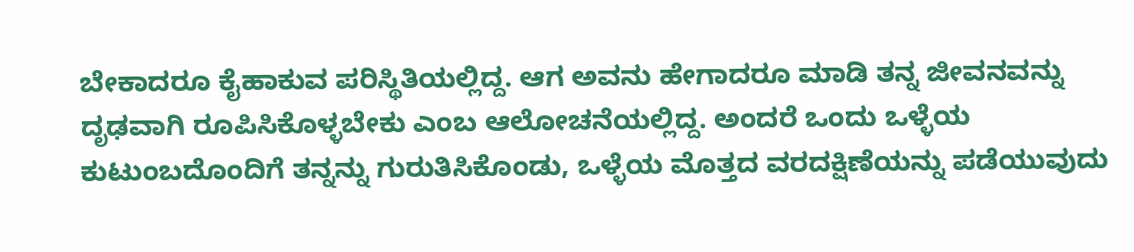ಬೇಕಾದರೂ ಕೈಹಾಕುವ ಪರಿಸ್ಥಿತಿಯಲ್ಲಿದ್ದ. ಆಗ ಅವನು ಹೇಗಾದರೂ ಮಾಡಿ ತನ್ನ ಜೀವನವನ್ನು ದೃಢವಾಗಿ ರೂಪಿಸಿಕೊಳ್ಳಬೇಕು ಎಂಬ ಆಲೋಚನೆಯಲ್ಲಿದ್ದ. ಅಂದರೆ ಒಂದು ಒಳ್ಳೆಯ ಕುಟುಂಬದೊಂದಿಗೆ ತನ್ನನ್ನು ಗುರುತಿಸಿಕೊಂಡು, ಒಳ್ಳೆಯ ಮೊತ್ತದ ವರದಕ್ಷಿಣೆಯನ್ನು ಪಡೆಯುವುದು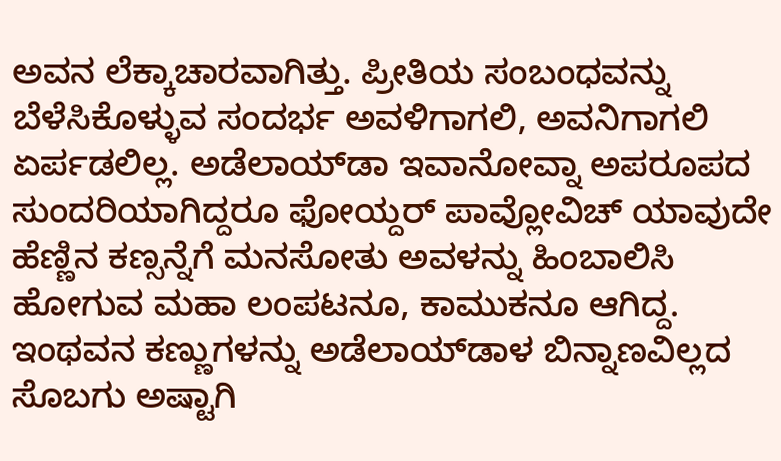ಅವನ ಲೆಕ್ಕಾಚಾರವಾಗಿತ್ತು. ಪ್ರೀತಿಯ ಸಂಬಂಧವನ್ನು ಬೆಳೆಸಿಕೊಳ್ಳುವ ಸಂದರ್ಭ ಅವಳಿಗಾಗಲಿ, ಅವನಿಗಾಗಲಿ ಏರ್ಪಡಲಿಲ್ಲ. ಅಡೆಲಾಯ್‌ಡಾ ಇವಾನೋವ್ನಾ ಅಪರೂಪದ ಸುಂದರಿಯಾಗಿದ್ದರೂ ಫೋಯ್ದರ್ ಪಾವ್ಲೋವಿಚ್ ಯಾವುದೇ ಹೆಣ್ಣಿನ ಕಣ್ಸನ್ನೆಗೆ ಮನಸೋತು ಅವಳನ್ನು ಹಿಂಬಾಲಿಸಿ ಹೋಗುವ ಮಹಾ ಲಂಪಟನೂ, ಕಾಮುಕನೂ ಆಗಿದ್ದ. ಇಂಥವನ ಕಣ್ಣುಗಳನ್ನು ಅಡೆಲಾಯ್‌ಡಾಳ ಬಿನ್ನಾಣವಿಲ್ಲದ ಸೊಬಗು ಅಷ್ಟಾಗಿ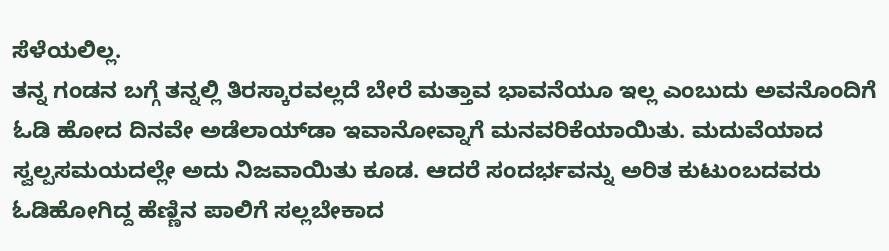ಸೆಳೆಯಲಿಲ್ಲ.
ತನ್ನ ಗಂಡನ ಬಗ್ಗೆ ತನ್ನಲ್ಲಿ ತಿರಸ್ಕಾರವಲ್ಲದೆ ಬೇರೆ ಮತ್ತಾವ ಭಾವನೆಯೂ ಇಲ್ಲ ಎಂಬುದು ಅವನೊಂದಿಗೆ ಓಡಿ ಹೋದ ದಿನವೇ ಅಡೆಲಾಯ್‌ಡಾ ಇವಾನೋವ್ನಾಗೆ ಮನವರಿಕೆಯಾಯಿತು. ಮದುವೆಯಾದ ಸ್ವಲ್ಪಸಮಯದಲ್ಲೇ ಅದು ನಿಜವಾಯಿತು ಕೂಡ. ಆದರೆ ಸಂದರ್ಭವನ್ನು ಅರಿತ ಕುಟುಂಬದವರು ಓಡಿಹೋಗಿದ್ದ ಹೆಣ್ಣಿನ ಪಾಲಿಗೆ ಸಲ್ಲಬೇಕಾದ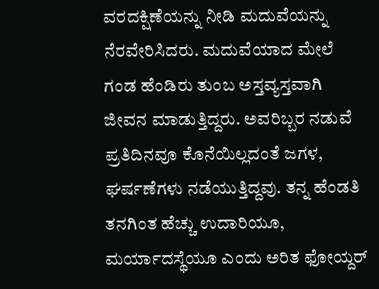ವರದಕ್ಷಿಣೆಯನ್ನು ನೀಡಿ ಮದುವೆಯನ್ನು ನೆರವೇರಿಸಿದರು. ಮದುವೆಯಾದ ಮೇಲೆ ಗಂಡ ಹೆಂಡಿರು ತುಂಬ ಅಸ್ತವ್ಯಸ್ತವಾಗಿ ಜೀವನ ಮಾಡುತ್ತಿದ್ದರು. ಅವರಿಬ್ಬರ ನಡುವೆ ಪ್ರತಿದಿನವೂ ಕೊನೆಯಿಲ್ಲದಂತೆ ಜಗಳ, ಘರ್ಷಣೆಗಳು ನಡೆಯುತ್ತಿದ್ದವು. ತನ್ನ ಹೆಂಡತಿ ತನಗಿಂತ ಹೆಚ್ಚು ಉದಾರಿಯೂ, ಮರ್ಯಾದಸ್ಥೆಯೂ ಎಂದು ಅರಿತ ಫೋಯ್ದರ್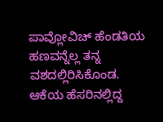ಪಾವ್ಲೋವಿಚ್ ಹೆಂಡತಿಯ ಹಣವನ್ನೆಲ್ಲ ತನ್ನ ವಶದಲ್ಲಿರಿಸಿಕೊಂಡ. ಆಕೆಯ ಹೆಸರಿನಲ್ಲಿದ್ದ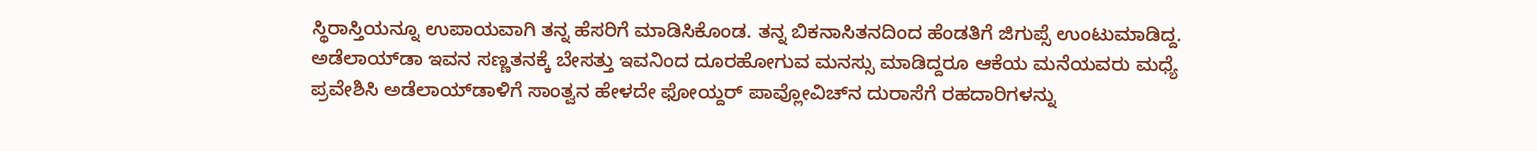ಸ್ಥಿರಾಸ್ತಿಯನ್ನೂ ಉಪಾಯವಾಗಿ ತನ್ನ ಹೆಸರಿಗೆ ಮಾಡಿಸಿಕೊಂಡ. ತನ್ನ ಬಿಕನಾಸಿತನದಿಂದ ಹೆಂಡತಿಗೆ ಜಿಗುಪ್ಸೆ ಉಂಟುಮಾಡಿದ್ದ. ಅಡೆಲಾಯ್‌ಡಾ ಇವನ ಸಣ್ಣತನಕ್ಕೆ ಬೇಸತ್ತು ಇವನಿಂದ ದೂರಹೋಗುವ ಮನಸ್ಸು ಮಾಡಿದ್ದರೂ ಆಕೆಯ ಮನೆಯವರು ಮಧ್ಯೆ ಪ್ರವೇಶಿಸಿ ಅಡೆಲಾಯ್‌ಡಾಳಿಗೆ ಸಾಂತ್ವನ ಹೇಳದೇ ಫೋಯ್ದರ್ ಪಾವ್ಲೋವಿಚ್‌ನ ದುರಾಸೆಗೆ ರಹದಾರಿಗಳನ್ನು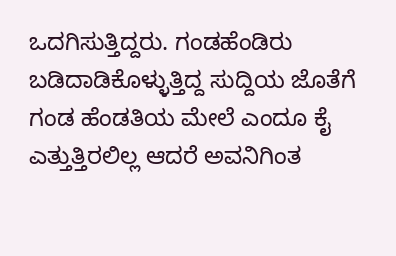ಒದಗಿಸುತ್ತಿದ್ದರು. ಗಂಡಹೆಂಡಿರು ಬಡಿದಾಡಿಕೊಳ್ಳುತ್ತಿದ್ದ ಸುದ್ದಿಯ ಜೊತೆಗೆ ಗಂಡ ಹೆಂಡತಿಯ ಮೇಲೆ ಎಂದೂ ಕೈ ಎತ್ತುತ್ತಿರಲಿಲ್ಲ ಆದರೆ ಅವನಿಗಿಂತ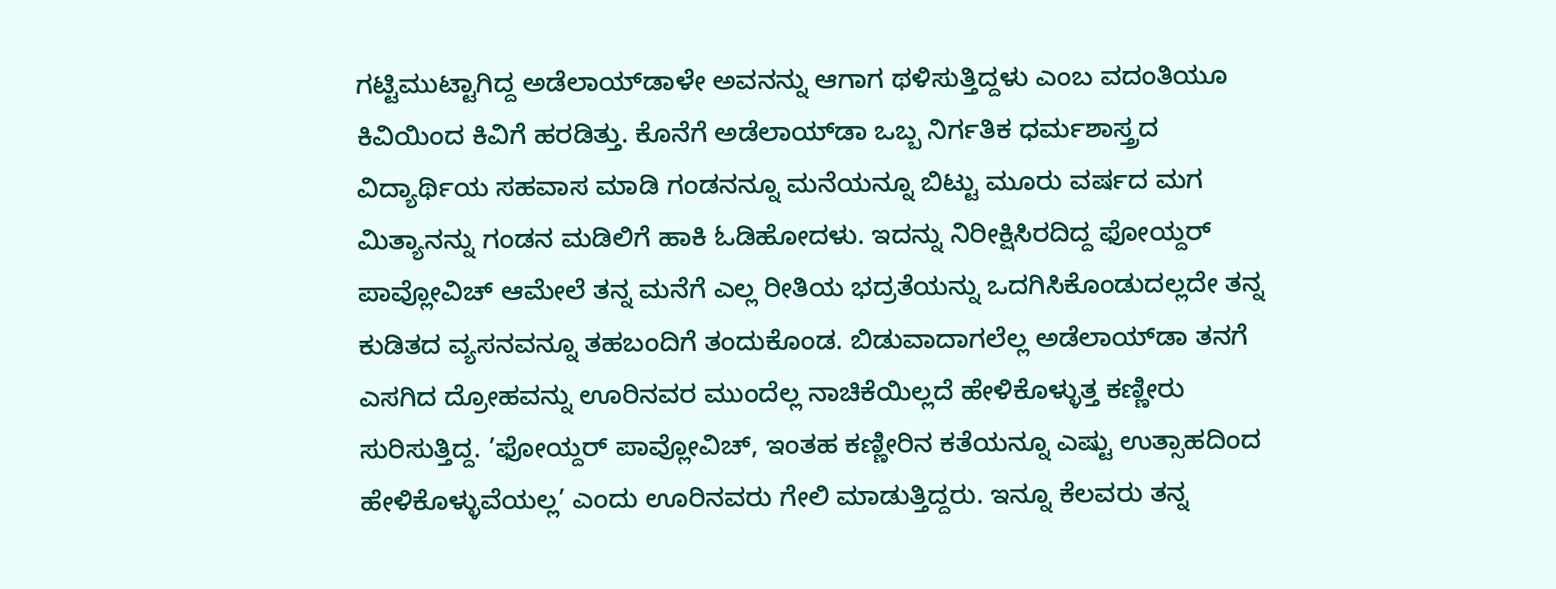ಗಟ್ಟಿಮುಟ್ಟಾಗಿದ್ದ ಅಡೆಲಾಯ್‌ಡಾಳೇ ಅವನನ್ನು ಆಗಾಗ ಥಳಿಸುತ್ತಿದ್ದಳು ಎಂಬ ವದಂತಿಯೂ ಕಿವಿಯಿಂದ ಕಿವಿಗೆ ಹರಡಿತ್ತು. ಕೊನೆಗೆ ಅಡೆಲಾಯ್‌ಡಾ ಒಬ್ಬ ನಿರ್ಗತಿಕ ಧರ್ಮಶಾಸ್ತ್ರದ ವಿದ್ಯಾರ್ಥಿಯ ಸಹವಾಸ ಮಾಡಿ ಗಂಡನನ್ನೂ ಮನೆಯನ್ನೂ ಬಿಟ್ಟು ಮೂರು ವರ್ಷದ ಮಗ ಮಿತ್ಯಾನನ್ನು ಗಂಡನ ಮಡಿಲಿಗೆ ಹಾಕಿ ಓಡಿಹೋದಳು. ಇದನ್ನು ನಿರೀಕ್ಷಿಸಿರದಿದ್ದ ಫೋಯ್ದರ್ ಪಾವ್ಲೋವಿಚ್ ಆಮೇಲೆ ತನ್ನ ಮನೆಗೆ ಎಲ್ಲ ರೀತಿಯ ಭದ್ರತೆಯನ್ನು ಒದಗಿಸಿಕೊಂಡುದಲ್ಲದೇ ತನ್ನ ಕುಡಿತದ ವ್ಯಸನವನ್ನೂ ತಹಬಂದಿಗೆ ತಂದುಕೊಂಡ. ಬಿಡುವಾದಾಗಲೆಲ್ಲ ಅಡೆಲಾಯ್‌ಡಾ ತನಗೆ ಎಸಗಿದ ದ್ರೋಹವನ್ನು ಊರಿನವರ ಮುಂದೆಲ್ಲ ನಾಚಿಕೆಯಿಲ್ಲದೆ ಹೇಳಿಕೊಳ್ಳುತ್ತ ಕಣ್ಣೀರು ಸುರಿಸುತ್ತಿದ್ದ. ’ಫೋಯ್ದರ್ ಪಾವ್ಲೋವಿಚ್, ಇಂತಹ ಕಣ್ಣೀರಿನ ಕತೆಯನ್ನೂ ಎಷ್ಟು ಉತ್ಸಾಹದಿಂದ ಹೇಳಿಕೊಳ್ಳುವೆಯಲ್ಲ’ ಎಂದು ಊರಿನವರು ಗೇಲಿ ಮಾಡುತ್ತಿದ್ದರು. ಇನ್ನೂ ಕೆಲವರು ತನ್ನ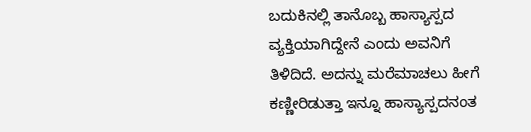ಬದುಕಿನಲ್ಲಿ ತಾನೊಬ್ಬ ಹಾಸ್ಯಾಸ್ಪದ ವ್ಯಕ್ತಿಯಾಗಿದ್ದೇನೆ ಎಂದು ಅವನಿಗೆ ತಿಳಿದಿದೆ. ಅದನ್ನು ಮರೆಮಾಚಲು ಹೀಗೆ ಕಣ್ಣೀರಿಡುತ್ತಾ ಇನ್ನೂ ಹಾಸ್ಯಾಸ್ಪದನಂತ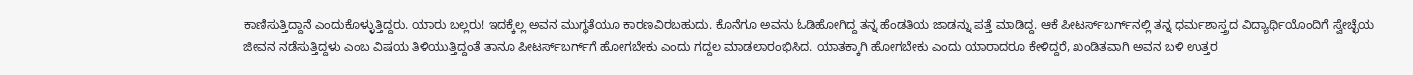ಕಾಣಿಸುತ್ತಿದ್ದಾನೆ ಎಂದುಕೊಳ್ಳುತ್ತಿದ್ದರು. ಯಾರು ಬಲ್ಲರು! ಇದಕ್ಕೆಲ್ಲ ಅವನ ಮುಗ್ಧತೆಯೂ ಕಾರಣವಿರಬಹುದು. ಕೊನೆಗೂ ಅವನು ಓಡಿಹೋಗಿದ್ದ ತನ್ನ ಹೆಂಡತಿಯ ಜಾಡನ್ನು ಪತ್ತೆ ಮಾಡಿದ್ದ. ಆಕೆ ಪೀಟರ್ಸ್‌ಬರ್ಗ್‌ನಲ್ಲಿ ತನ್ನ ಧರ್ಮಶಾಸ್ತ್ರದ ವಿದ್ಯಾರ್ಥಿಯೊಂದಿಗೆ ಸ್ವೇಚ್ಛೆಯ ಜೀವನ ನಡೆಸುತ್ತಿದ್ದಳು ಎಂಬ ವಿಷಯ ತಿಳಿಯುತ್ತಿದ್ದಂತೆ ತಾನೂ ಪೀಟರ್ಸ್‌ಬರ್ಗ್‌ಗೆ ಹೋಗಬೇಕು ಎಂದು ಗದ್ದಲ ಮಾಡಲಾರಂಭಿಸಿದ. ಯಾತಕ್ಕಾಗಿ ಹೋಗಬೇಕು ಎಂದು ಯಾರಾದರೂ ಕೇಳಿದ್ದರೆ, ಖಂಡಿತವಾಗಿ ಅವನ ಬಳಿ ಉತ್ತರ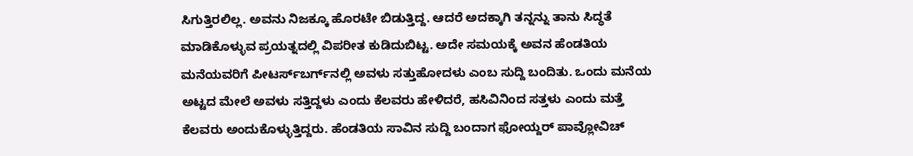ಸಿಗುತ್ತಿರಲಿಲ್ಲ. ಅವನು ನಿಜಕ್ಕೂ ಹೊರಟೇ ಬಿಡುತ್ತಿದ್ದ. ಆದರೆ ಅದಕ್ಕಾಗಿ ತನ್ನನ್ನು ತಾನು ಸಿದ್ಧತೆ ಮಾಡಿಕೊಳ್ಳುವ ಪ್ರಯತ್ನದಲ್ಲಿ ವಿಪರೀತ ಕುಡಿದುಬಿಟ್ಟ. ಅದೇ ಸಮಯಕ್ಕೆ ಅವನ ಹೆಂಡತಿಯ ಮನೆಯವರಿಗೆ ಪೀಟರ್ಸ್‌ಬರ್ಗ್‌ನಲ್ಲಿ ಅವಳು ಸತ್ತುಹೋದಳು ಎಂಬ ಸುದ್ದಿ ಬಂದಿತು. ಒಂದು ಮನೆಯ ಅಟ್ಟದ ಮೇಲೆ ಅವಳು ಸತ್ತಿದ್ದಳು ಎಂದು ಕೆಲವರು ಹೇಳಿದರೆ, ಹಸಿವಿನಿಂದ ಸತ್ತಳು ಎಂದು ಮತ್ತೆ ಕೆಲವರು ಅಂದುಕೊಳ್ಳುತ್ತಿದ್ದರು. ಹೆಂಡತಿಯ ಸಾವಿನ ಸುದ್ದಿ ಬಂದಾಗ ಫೋಯ್ದರ್ ಪಾವ್ಲೋವಿಚ್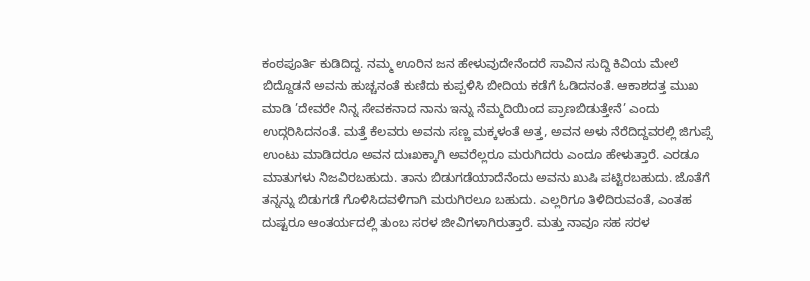ಕಂಠಪೂರ್ತಿ ಕುಡಿದಿದ್ದ. ನಮ್ಮ ಊರಿನ ಜನ ಹೇಳುವುದೇನೆಂದರೆ ಸಾವಿನ ಸುದ್ದಿ ಕಿವಿಯ ಮೇಲೆ ಬಿದ್ದೊಡನೆ ಅವನು ಹುಚ್ಚನಂತೆ ಕುಣಿದು ಕುಪ್ಪಳಿಸಿ ಬೀದಿಯ ಕಡೆಗೆ ಓಡಿದನಂತೆ. ಆಕಾಶದತ್ತ ಮುಖ ಮಾಡಿ ’ದೇವರೇ ನಿನ್ನ ಸೇವಕನಾದ ನಾನು ಇನ್ನು ನೆಮ್ಮದಿಯಿಂದ ಪ್ರಾಣಬಿಡುತ್ತೇನೆ’ ಎಂದು ಉದ್ಗರಿಸಿದನಂತೆ. ಮತ್ತೆ ಕೆಲವರು ಅವನು ಸಣ್ಣ ಮಕ್ಕಳಂತೆ ಅತ್ತ, ಅವನ ಅಳು ನೆರೆದಿದ್ದವರಲ್ಲಿ ಜಿಗುಪ್ಸೆ ಉಂಟು ಮಾಡಿದರೂ ಅವನ ದುಃಖಕ್ಕಾಗಿ ಅವರೆಲ್ಲರೂ ಮರುಗಿದರು ಎಂದೂ ಹೇಳುತ್ತಾರೆ. ಎರಡೂ ಮಾತುಗಳು ನಿಜವಿರಬಹುದು. ತಾನು ಬಿಡುಗಡೆಯಾದೆನೆಂದು ಅವನು ಖುಷಿ ಪಟ್ಟಿರಬಹುದು. ಜೊತೆಗೆ ತನ್ನನ್ನು ಬಿಡುಗಡೆ ಗೊಳಿಸಿದವಳಿಗಾಗಿ ಮರುಗಿರಲೂ ಬಹುದು. ಎಲ್ಲರಿಗೂ ತಿಳಿದಿರುವಂತೆ, ಎಂತಹ ದುಷ್ಟರೂ ಆಂತರ್ಯದಲ್ಲಿ ತುಂಬ ಸರಳ ಜೀವಿಗಳಾಗಿರುತ್ತಾರೆ. ಮತ್ತು ನಾವೂ ಸಹ ಸರಳ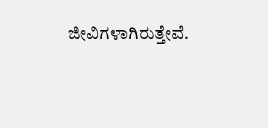ಜೀವಿಗಳಾಗಿರುತ್ತೇವೆ.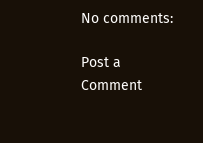No comments:

Post a Comment